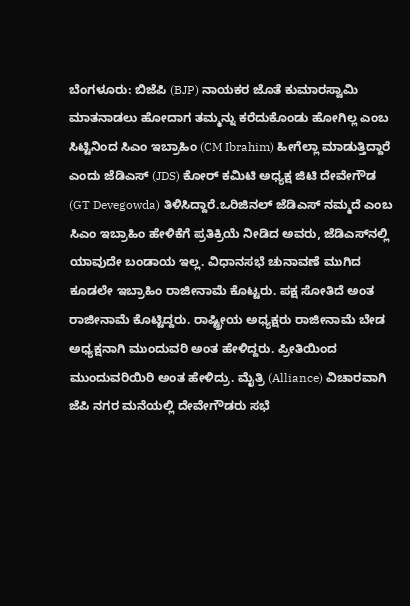ಬೆಂಗಳೂರು: ಬಿಜೆಪಿ (BJP) ನಾಯಕರ ಜೊತೆ ಕುಮಾರಸ್ವಾಮಿ ಮಾತನಾಡಲು ಹೋದಾಗ ತಮ್ಮನ್ನು ಕರೆದುಕೊಂಡು ಹೋಗಿಲ್ಲ ಎಂಬ ಸಿಟ್ಟಿನಿಂದ ಸಿಎಂ ಇಬ್ರಾಹಿಂ (CM Ibrahim) ಹೀಗೆಲ್ಲಾ ಮಾಡುತ್ತಿದ್ದಾರೆ ಎಂದು ಜೆಡಿಎಸ್ (JDS) ಕೋರ್ ಕಮಿಟಿ ಅಧ್ಯಕ್ಷ ಜಿಟಿ ದೇವೇಗೌಡ (GT Devegowda) ತಿಳಿಸಿದ್ದಾರೆ.ಒರಿಜಿನಲ್ ಜೆಡಿಎಸ್ ನಮ್ಮದೆ ಎಂಬ ಸಿಎಂ ಇಬ್ರಾಹಿಂ ಹೇಳಿಕೆಗೆ ಪ್ರತಿಕ್ರಿಯೆ ನೀಡಿದ ಅವರು, ಜೆಡಿಎಸ್‌ನಲ್ಲಿ ಯಾವುದೇ ಬಂಡಾಯ ಇಲ್ಲ. ವಿಧಾನಸಭೆ ಚುನಾವಣೆ ಮುಗಿದ ಕೂಡಲೇ ಇಬ್ರಾಹಿಂ ರಾಜೀನಾಮೆ ಕೊಟ್ಟರು. ಪಕ್ಷ ಸೋತಿದೆ ಅಂತ ರಾಜೀನಾಮೆ ಕೊಟ್ಟಿದ್ದರು. ರಾಷ್ಟ್ರೀಯ ಅಧ್ಯಕ್ಷರು ರಾಜೀನಾಮೆ ಬೇಡ ಅಧ್ಯಕ್ಷನಾಗಿ ಮುಂದುವರಿ ಅಂತ ಹೇಳಿದ್ದರು. ಪ್ರೀತಿಯಿಂದ ಮುಂದುವರಿಯಿರಿ ಅಂತ ಹೇಳಿದ್ರು. ಮೈತ್ರಿ (Alliance) ವಿಚಾರವಾಗಿ ಜೆಪಿ ನಗರ ಮನೆಯಲ್ಲಿ ದೇವೇಗೌಡರು ಸಭೆ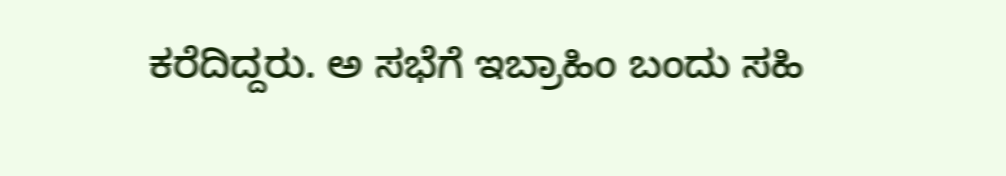ಕರೆದಿದ್ದರು. ಅ ಸಭೆಗೆ ಇಬ್ರಾಹಿಂ ಬಂದು ಸಹಿ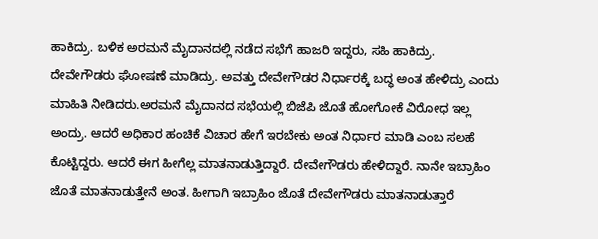ಹಾಕಿದ್ರು. ಬಳಿಕ ಅರಮನೆ ಮೈದಾನದಲ್ಲಿ ನಡೆದ ಸಭೆಗೆ ಹಾಜರಿ ಇದ್ದರು, ಸಹಿ ಹಾಕಿದ್ರು. ದೇವೇಗೌಡರು ಘೋಷಣೆ ಮಾಡಿದ್ರು. ಅವತ್ತು ದೇವೇಗೌಡರ ನಿರ್ಧಾರಕ್ಕೆ ಬದ್ಧ ಅಂತ ಹೇಳಿದ್ರು ಎಂದು ಮಾಹಿತಿ ನೀಡಿದರು.ಅರಮನೆ ಮೈದಾನದ ಸಭೆಯಲ್ಲಿ ಬಿಜೆಪಿ ಜೊತೆ ಹೋಗೋಕೆ ವಿರೋಧ ಇಲ್ಲ ಅಂದ್ರು. ಆದರೆ ಅಧಿಕಾರ ಹಂಚಿಕೆ ವಿಚಾರ ಹೇಗೆ ಇರಬೇಕು ಅಂತ ನಿರ್ಧಾರ ಮಾಡಿ ಎಂಬ ಸಲಹೆ ಕೊಟ್ಟಿದ್ದರು. ಆದರೆ ಈಗ ಹೀಗೆಲ್ಲ ಮಾತನಾಡುತ್ತಿದ್ದಾರೆ. ದೇವೇಗೌಡರು ಹೇಳಿದ್ದಾರೆ. ನಾನೇ ಇಬ್ರಾಹಿಂ ಜೊತೆ ಮಾತನಾಡುತ್ತೇನೆ ಅಂತ. ಹೀಗಾಗಿ ಇಬ್ರಾಹಿಂ ಜೊತೆ ದೇವೇಗೌಡರು ಮಾತನಾಡುತ್ತಾರೆ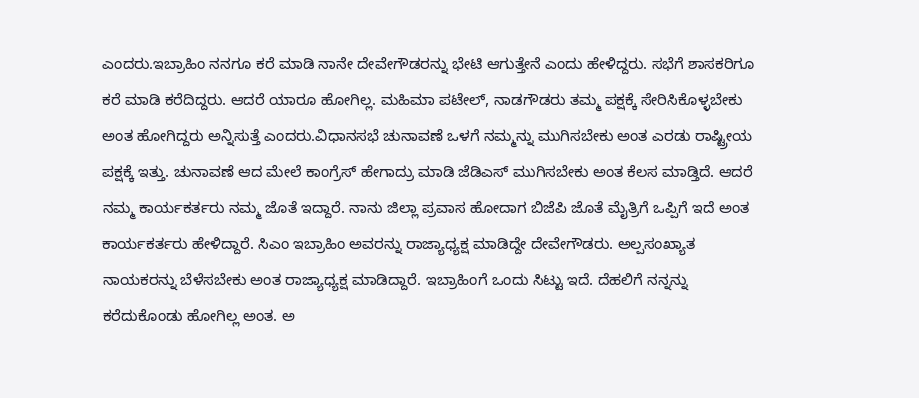ಎಂದರು.ಇಬ್ರಾಹಿಂ ನನಗೂ ಕರೆ ಮಾಡಿ ನಾನೇ ದೇವೇಗೌಡರನ್ನು ಭೇಟಿ ಆಗುತ್ತೇನೆ ಎಂದು ಹೇಳಿದ್ದರು. ಸಭೆಗೆ ಶಾಸಕರಿಗೂ ಕರೆ ಮಾಡಿ ಕರೆದಿದ್ದರು. ಆದರೆ ಯಾರೂ ಹೋಗಿಲ್ಲ. ಮಹಿಮಾ ಪಟೇಲ್, ನಾಡಗೌಡರು ತಮ್ಮ ಪಕ್ಷಕ್ಕೆ ಸೇರಿಸಿಕೊಳ್ಳಬೇಕು ಅಂತ ಹೋಗಿದ್ದರು ಅನ್ನಿಸುತ್ತೆ ಎಂದರು.ವಿಧಾನಸಭೆ ಚುನಾವಣೆ ಒಳಗೆ ನಮ್ಮನ್ನು ಮುಗಿಸಬೇಕು ಅಂತ ಎರಡು ರಾಷ್ಟ್ರೀಯ ಪಕ್ಷಕ್ಕೆ ಇತ್ತು. ಚುನಾವಣೆ ಆದ ಮೇಲೆ ಕಾಂಗ್ರೆಸ್ ಹೇಗಾದ್ರು ಮಾಡಿ ಜೆಡಿಎಸ್ ಮುಗಿಸಬೇಕು ಅಂತ ಕೆಲಸ ಮಾಡ್ತಿದೆ. ಆದರೆ ನಮ್ಮ ಕಾರ್ಯಕರ್ತರು ನಮ್ಮ ಜೊತೆ ಇದ್ದಾರೆ. ನಾನು ಜಿಲ್ಲಾ ಪ್ರವಾಸ ಹೋದಾಗ ಬಿಜೆಪಿ ಜೊತೆ ಮೈತ್ರಿಗೆ ಒಪ್ಪಿಗೆ ಇದೆ ಅಂತ ಕಾರ್ಯಕರ್ತರು ಹೇಳಿದ್ದಾರೆ. ಸಿಎಂ ಇಬ್ರಾಹಿಂ ಅವರನ್ನು ರಾಜ್ಯಾಧ್ಯಕ್ಷ ಮಾಡಿದ್ದೇ ದೇವೇಗೌಡರು. ಅಲ್ಪಸಂಖ್ಯಾತ ನಾಯಕರನ್ನು ಬೆಳೆಸಬೇಕು ಅಂತ ರಾಜ್ಯಾಧ್ಯಕ್ಷ ಮಾಡಿದ್ದಾರೆ. ಇಬ್ರಾಹಿಂಗೆ ಒಂದು ಸಿಟ್ಟು ಇದೆ. ದೆಹಲಿಗೆ ನನ್ನನ್ನು ಕರೆದುಕೊಂಡು ಹೋಗಿಲ್ಲ ಅಂತ. ಅ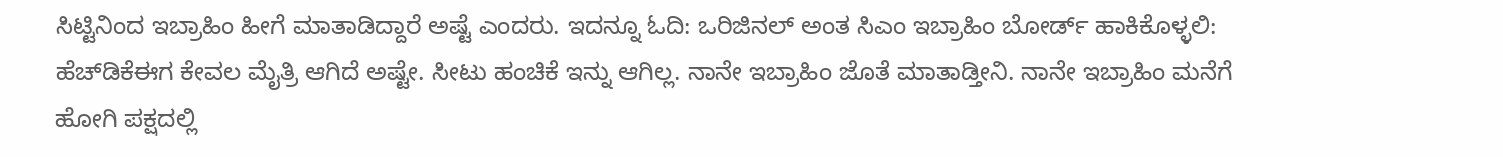ಸಿಟ್ಟಿನಿಂದ ಇಬ್ರಾಹಿಂ ಹೀಗೆ ಮಾತಾಡಿದ್ದಾರೆ ಅಷ್ಟೆ ಎಂದರು. ಇದನ್ನೂ ಓದಿ: ಒರಿಜಿನಲ್ ಅಂತ ಸಿಎಂ ಇಬ್ರಾಹಿಂ ಬೋರ್ಡ್ ಹಾಕಿಕೊಳ್ಳಲಿ: ಹೆಚ್‍ಡಿಕೆಈಗ ಕೇವಲ ಮೈತ್ರಿ ಆಗಿದೆ ಅಷ್ಟೇ. ಸೀಟು ಹಂಚಿಕೆ ಇನ್ನು ಆಗಿಲ್ಲ. ನಾನೇ ಇಬ್ರಾಹಿಂ ಜೊತೆ ಮಾತಾಡ್ತೀನಿ. ನಾನೇ ಇಬ್ರಾಹಿಂ ಮನೆಗೆ ಹೋಗಿ ಪಕ್ಷದಲ್ಲಿ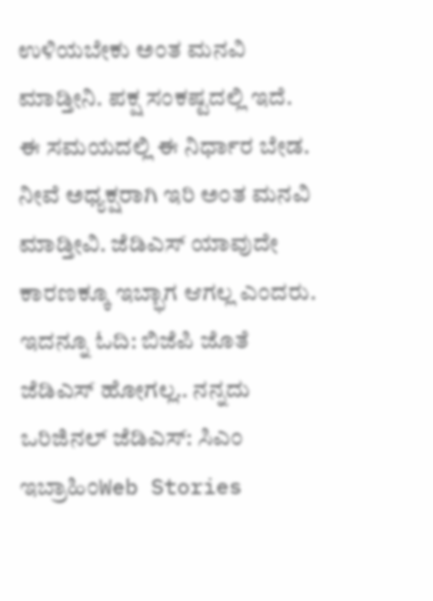ಉಳಿಯಬೇಕು ಅಂತ ಮನವಿ ಮಾಡ್ತೀನಿ. ಪಕ್ಷ ಸಂಕಷ್ಟದಲ್ಲಿ ಇದೆ. ಈ ಸಮಯದಲ್ಲಿ ಈ ನಿರ್ಧಾರ ಬೇಡ. ನೀವೆ ಅಧ್ಯಕ್ಷರಾಗಿ ಇರಿ ಅಂತ ಮನವಿ ಮಾಡ್ತೀವಿ. ಜೆಡಿಎಸ್ ಯಾವುದೇ ಕಾರಣಕ್ಕೂ ಇಬ್ಭಾಗ ಆಗಲ್ಲ ಎಂದರು. ಇದನ್ನೂ ಓದಿ: ಬಿಜೆಪಿ ಜೊತೆ ಜೆಡಿಎಸ್ ಹೋಗಲ್ಲ.. ನನ್ನದು ಒರಿಜಿನಲ್ ಜೆಡಿಎಸ್: ಸಿಎಂ ಇಬ್ರಾಹಿಂWeb Stories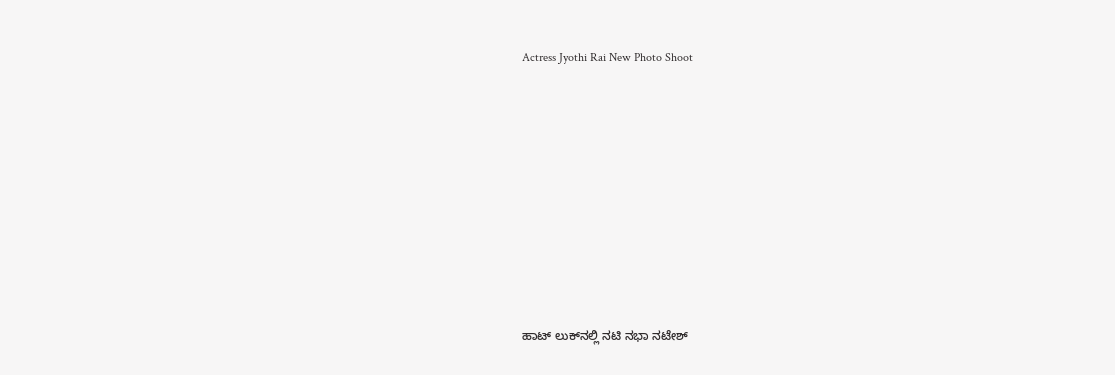Actress Jyothi Rai New Photo Shoot










ಹಾಟ್‌ ಲುಕ್‌ನಲ್ಲಿ ನಟಿ ನಭಾ ನಟೇಶ್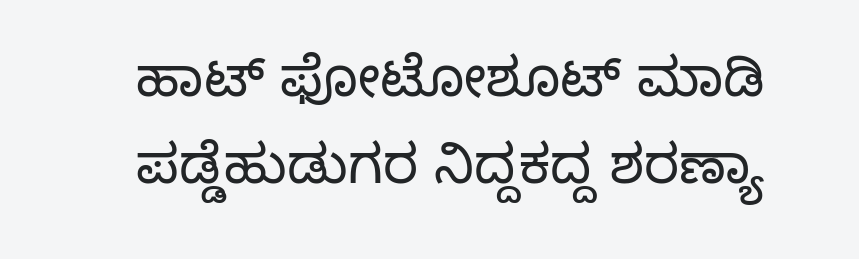ಹಾಟ್ ಫೋಟೋಶೂಟ್ ಮಾಡಿ ಪಡ್ಡೆಹುಡುಗರ ನಿದ್ದಕದ್ದ ಶರಣ್ಯಾ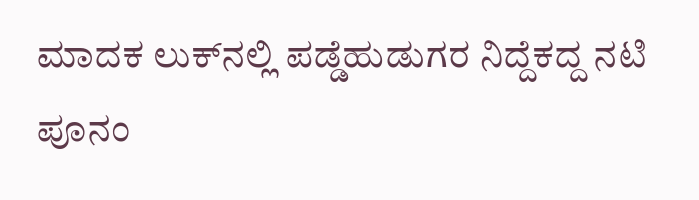ಮಾದಕ ಲುಕ್‌ನಲ್ಲಿ ಪಡ್ಡೆಹುಡುಗರ ನಿದ್ದೆಕದ್ದ ನಟಿ ಪೂನಂ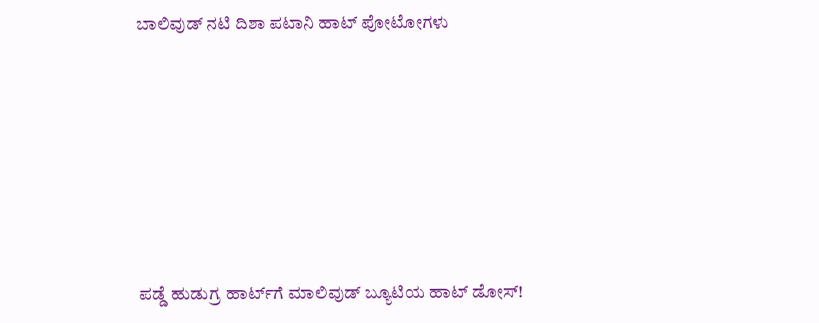ಬಾಲಿವುಡ್‌ ನಟಿ ದಿಶಾ ಪಟಾನಿ ಹಾಟ್‌ ಪೋಟೋಗಳು










ಪಡ್ಡೆ ಹುಡುಗ್ರ ಹಾರ್ಟ್‌ಗೆ ಮಾಲಿವುಡ್ ಬ್ಯೂಟಿಯ ಹಾಟ್ ಡೋಸ್‌!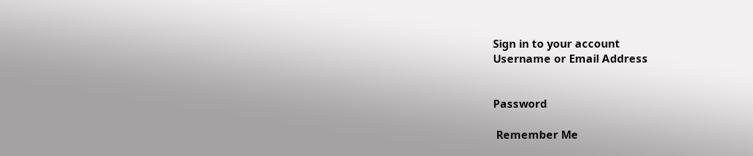Sign in to your account
Username or Email Address


Password

 Remember Me